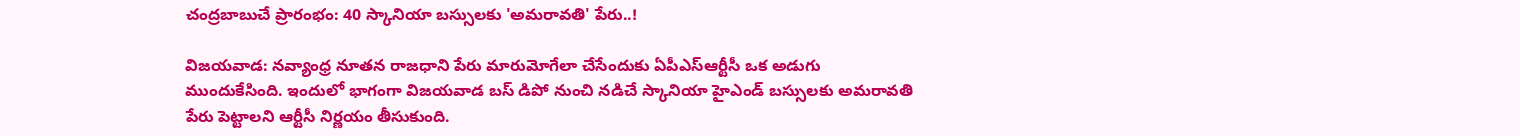చంద్రబాబుచే ప్రారంభం: 40 స్కానియా బస్సులకు 'అమరావతి' పేరు..!

విజయవాడ: నవ్యాంధ్ర నూతన రాజధాని పేరు మారుమోగేలా చేసేందుకు ఏపీఎస్ఆర్టీసీ ఒక అడుగు ముందుకేసింది. ఇందులో భాగంగా విజయవాడ బస్ డిపో నుంచి నడిచే స్కానియా హైఎండ్ బస్సులకు అమరావతి పేరు పెట్టాలని ఆర్టీసీ నిర్ణయం తీసుకుంది.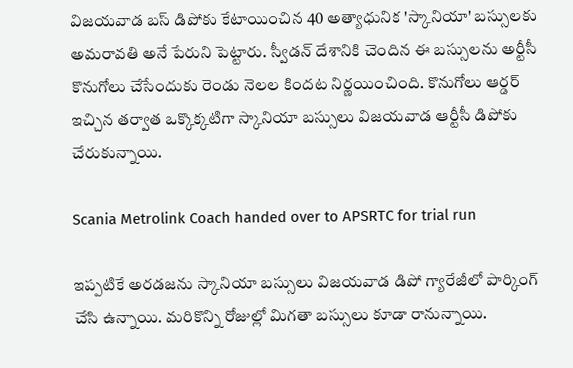విజయవాడ బస్‌ డిపోకు కేటాయించిన 40 అత్యాధునిక 'స్కానియా' బస్సులకు అమరావతి అనే పేరుని పెట్టారు. స్వీడన్ దేశానికి చెందిన ఈ బస్సులను అర్టీసీ కొనుగోలు చేసేందుకు రెండు నెలల కిందట నిర్ణయించింది. కొనుగోలు ఆర్డర్ ఇచ్చిన తర్వాత ఒక్కొక్కటిగా స్కానియా బస్సులు విజయవాడ ఆర్టీసీ డిపోకు చేరుకున్నాయి.

Scania Metrolink Coach handed over to APSRTC for trial run

ఇప్పటికే అరడజను స్కానియా బస్సులు విజయవాడ డిపో గ్యారేజీలో పార్కింగ్ చేసి ఉన్నాయి. మరికొన్ని రోజుల్లో మిగతా బస్సులు కూడా రానున్నాయి.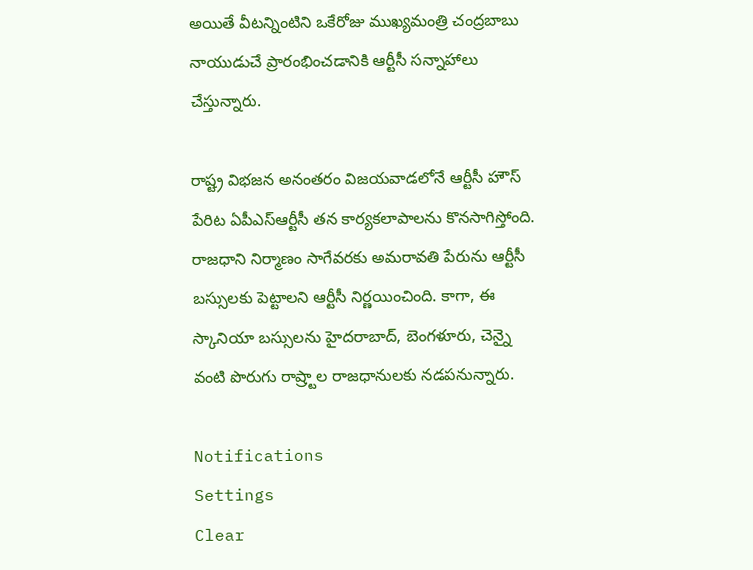అయితే వీటన్నింటిని ఒకేరోజు ముఖ్యమంత్రి చంద్రబాబు నాయుడుచే ప్రారంభించడానికి ఆర్టీసీ సన్నాహాలు చేస్తున్నారు.

రాష్ట్ర విభజన అనంతరం విజయవాడలోనే ఆర్టీసీ హౌస్ పేరిట ఏపీఎస్ఆర్టీసీ తన కార్యకలాపాలను కొనసాగిస్తోంది. రాజధాని నిర్మాణం సాగేవరకు అమరావతి పేరును ఆర్టీసీ బస్సులకు పెట్టాలని ఆర్టీసీ నిర్ణయించింది. కాగా, ఈ స్కానియా బస్సులను హైదరాబాద్‌, బెంగళూరు, చెన్నై వంటి పొరుగు రాష్ర్టాల రాజధానులకు నడపనున్నారు.

Notifications
Settings
Clear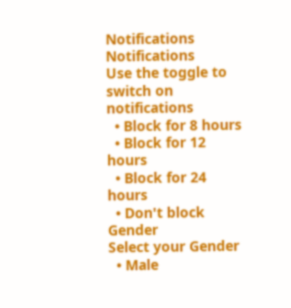Notifications
Notifications
Use the toggle to switch on notifications
  • Block for 8 hours
  • Block for 12 hours
  • Block for 24 hours
  • Don't block
Gender
Select your Gender
  • Male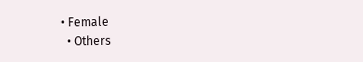• Female
  • Others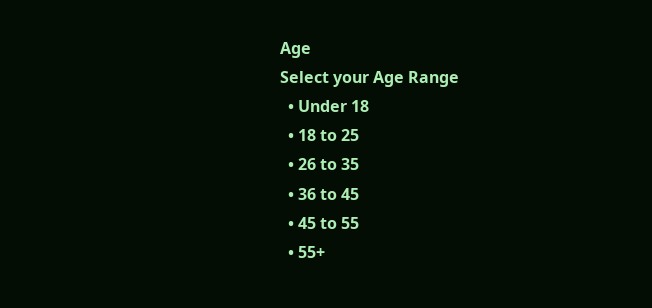Age
Select your Age Range
  • Under 18
  • 18 to 25
  • 26 to 35
  • 36 to 45
  • 45 to 55
  • 55+